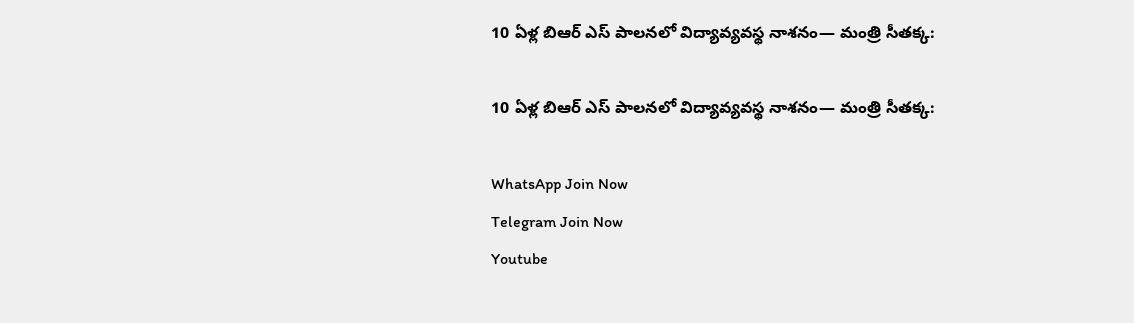10 ఏళ్ల బిఆర్ ఎస్ పాలనలో విద్యావ్యవస్థ నాశనం— మంత్రి సీతక్క:

10 ఏళ్ల బిఆర్ ఎస్ పాలనలో విద్యావ్యవస్థ నాశనం— మంత్రి సీతక్క:

WhatsApp Join Now
Telegram Join Now
Youtube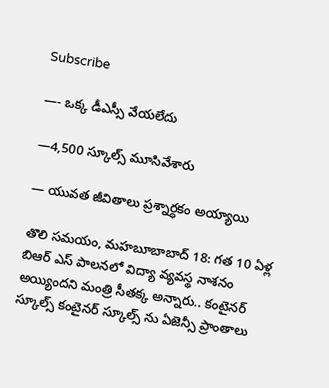Subscribe

—- ఒక్క డీఎస్సీ వేయలేదు

—4,500 స్కూల్స్ మూసివేశారు

— యువత జీవితాలు ప్రశ్నార్ధకం అయ్యాయి

తొలి సమయం, మహబూబాబాద్ 18: గత 10 ఏళ్ల బిఆర్ ఎస్ పాలనలో విద్యా వ్యవస్థ నాశనం అయ్యిందని మంత్రి సీతక్క అన్నారు.. కంటైనర్ స్కూల్స్ కంటైనర్ స్కూల్స్ ను ఏజెన్సీ ప్రాంతాలు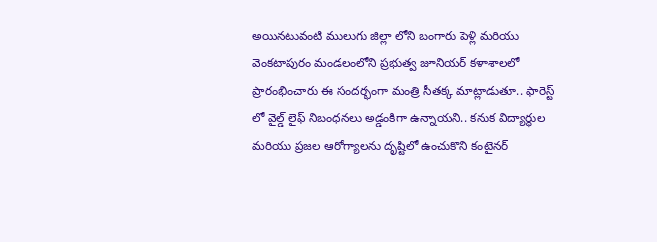అయినటువంటి ములుగు జిల్లా లోని బంగారు పెళ్లి మరియు వెంకటాపురం మండలంలోని ప్రభుత్వ జూనియర్ కళాశాలలో ప్రారంభించారు ఈ సందర్భంగా మంత్రి సీతక్క మాట్లాడుతూ.. ఫారెస్ట్ లో వైల్డ్ లైఫ్ నిబంధనలు అడ్డంకిగా ఉన్నాయని.. కనుక విద్యార్థుల మరియు ప్రజల ఆరోగ్యాలను దృష్టిలో ఉంచుకొని కంటైనర్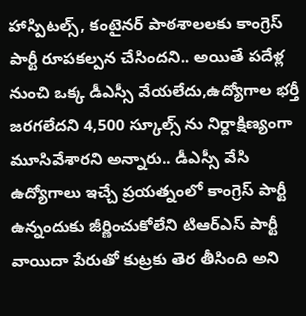హాస్పిటల్స్, కంటైనర్ పాఠశాలలకు కాంగ్రెస్ పార్టీ రూపకల్పన చేసిందని.. అయితే పదేళ్ల నుంచి ఒక్క డీఎస్సీ వేయలేదు,ఉద్యోగాల భర్తీ జరగలేదని 4,500 స్కూల్స్ ను నిర్దాక్షిణ్యంగా మూసివేశారని అన్నారు.. డీఎస్సీ వేసి ఉద్యోగాలు ఇచ్చే ప్రయత్నంలో కాంగ్రెస్ పార్టీ ఉన్నందుకు జీర్ణించుకోలేని టిఆర్ఎస్ పార్టీ వాయిదా పేరుతో కుట్రకు తెర తీసింది అని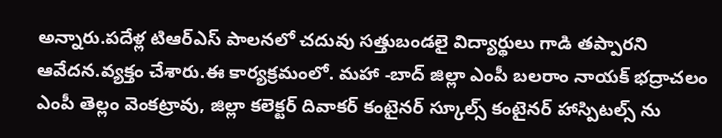అన్నారు.పదేళ్ల టిఆర్ఎస్ పాలనలో చదువు సత్తుబండలై విద్యార్థులు గాడి తప్పారని ఆవేదన.వ్యక్తం చేశారు.ఈ కార్యక్రమంలో. మహా -బాద్ జిల్లా ఎంపీ బలరాం నాయక్ భద్రాచలం ఎంపీ తెల్లం వెంకట్రావు, జిల్లా కలెక్టర్ దివాకర్ కంటైనర్ స్కూల్స్ కంటైనర్ హాస్పిటల్స్ ను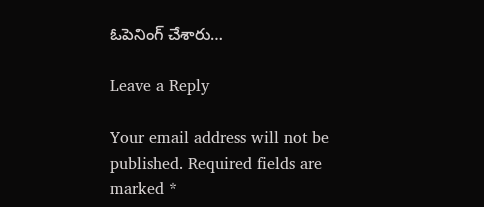ఓపెనింగ్ చేశారు…

Leave a Reply

Your email address will not be published. Required fields are marked *